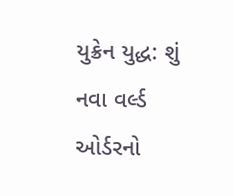યુક્રેન યુદ્ધ: શું નવા વર્લ્ડ ઓર્ડરનો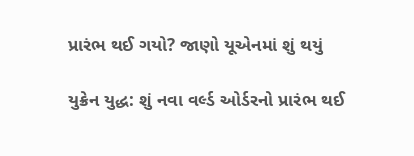પ્રારંભ થઈ ગયો? જાણો યૂએનમાં શું થયું

યુક્રેન યુદ્ધ: શું નવા વર્લ્ડ ઓર્ડરનો પ્રારંભ થઈ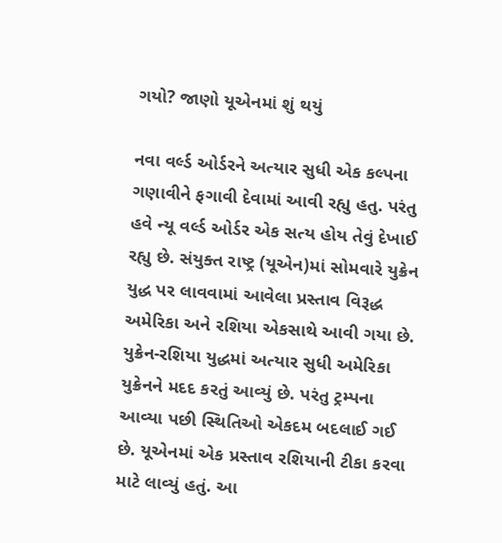ગયો? જાણો યૂએનમાં શું થયું

નવા વર્લ્ડ ઓર્ડરને અત્યાર સુધી એક કલ્પના ગણાવીને ફગાવી દેવામાં આવી રહ્યુ હતુ. પરંતુ હવે ન્યૂ વર્લ્ડ ઓર્ડર એક સત્ય હોય તેવું દેખાઈ રહ્યુ છે. સંયુક્ત રાષ્ટ્ર (યૂએન)માં સોમવારે યુક્રેન યુદ્ધ પર લાવવામાં આવેલા પ્રસ્તાવ વિરૂદ્ધ અમેરિકા અને રશિયા એકસાથે આવી ગયા છે. યુક્રેન-રશિયા યુદ્ધમાં અત્યાર સુધી અમેરિકા યુક્રેનને મદદ કરતું આવ્યું છે. પરંતુ ટ્રમ્પના આવ્યા પછી સ્થિતિઓ એકદમ બદલાઈ ગઈ છે. યૂએનમાં એક પ્રસ્તાવ રશિયાની ટીકા કરવા માટે લાવ્યું હતું. આ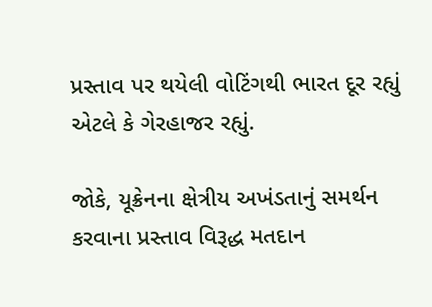પ્રસ્તાવ પર થયેલી વોટિંગથી ભારત દૂર રહ્યું એટલે કે ગેરહાજર રહ્યું.

જોકે, યૂક્રેનના ક્ષેત્રીય અખંડતાનું સમર્થન કરવાના પ્રસ્તાવ વિરૂદ્ધ મતદાન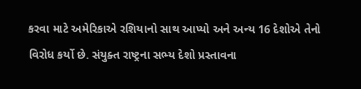કરવા માટે અમેરિકાએ રશિયાનો સાથ આપ્યો અને અન્ય 16 દેશોએ તેનો વિરોધ કર્યો છે. સંયુક્ત રાષ્ટ્રના સભ્ય દેશો પ્રસ્તાવના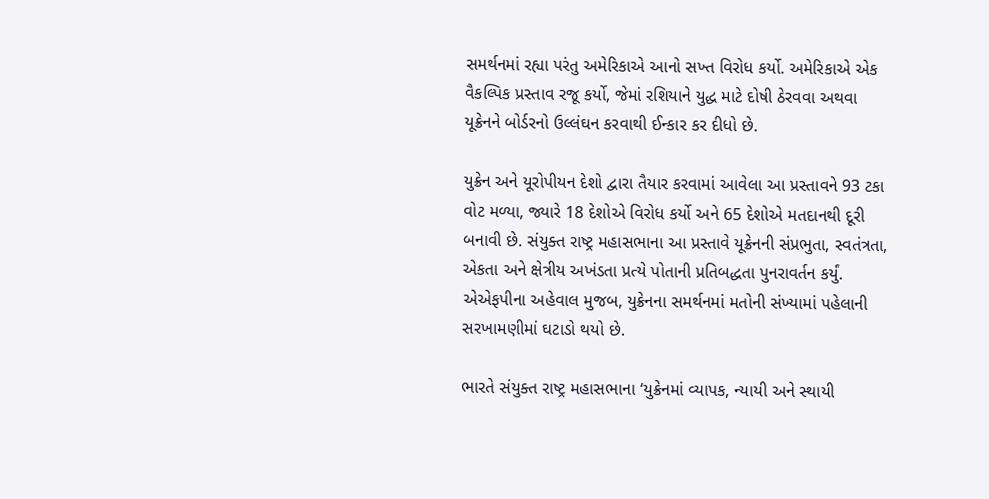સમર્થનમાં રહ્યા પરંતુ અમેરિકાએ આનો સખ્ત વિરોધ કર્યો. અમેરિકાએ એક વૈકલ્પિક પ્રસ્તાવ રજૂ કર્યો, જેમાં રશિયાને યુદ્ધ માટે દોષી ઠેરવવા અથવા યૂક્રેનને બોર્ડરનો ઉલ્લંઘન કરવાથી ઈન્કાર કર દીધો છે.

યુક્રેન અને યૂરોપીયન દેશો દ્વારા તૈયાર કરવામાં આવેલા આ પ્રસ્તાવને 93 ટકા વોટ મળ્યા, જ્યારે 18 દેશોએ વિરોધ કર્યો અને 65 દેશોએ મતદાનથી દૂરી બનાવી છે. સંયુક્ત રાષ્ટ્ર મહાસભાના આ પ્રસ્તાવે યૂક્રેનની સંપ્રભુતા, સ્વતંત્રતા, એકતા અને ક્ષેત્રીય અખંડતા પ્રત્યે પોતાની પ્રતિબદ્ધતા પુનરાવર્તન કર્યું. એએફપીના અહેવાલ મુજબ, યુક્રેનના સમર્થનમાં મતોની સંખ્યામાં પહેલાની સરખામણીમાં ઘટાડો થયો છે.

ભારતે સંયુક્ત રાષ્ટ્ર મહાસભાના ‘યુક્રેનમાં વ્યાપક, ન્યાયી અને સ્થાયી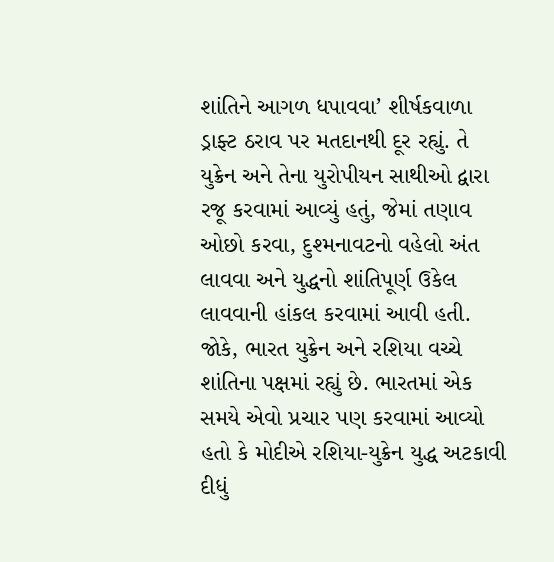શાંતિને આગળ ધપાવવા’ શીર્ષકવાળા ડ્રાફ્ટ ઠરાવ પર મતદાનથી દૂર રહ્યું. તે યુક્રેન અને તેના યુરોપીયન સાથીઓ દ્વારા રજૂ કરવામાં આવ્યું હતું, જેમાં તણાવ ઓછો કરવા, દુશ્મનાવટનો વહેલો અંત લાવવા અને યુદ્ધનો શાંતિપૂર્ણ ઉકેલ લાવવાની હાંકલ કરવામાં આવી હતી. જોકે, ભારત યુક્રેન અને રશિયા વચ્ચે શાંતિના પક્ષમાં રહ્યું છે. ભારતમાં એક સમયે એવો પ્રચાર પણ કરવામાં આવ્યો હતો કે મોદીએ રશિયા-યુક્રેન યુદ્ધ અટકાવી દીધું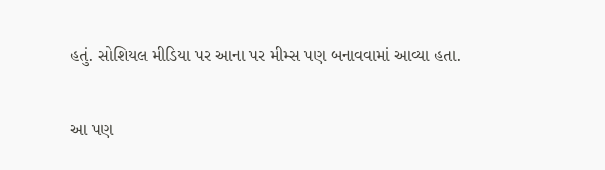હતું. સોશિયલ મીડિયા પર આના પર મીમ્સ પણ બનાવવામાં આવ્યા હતા.

આ પણ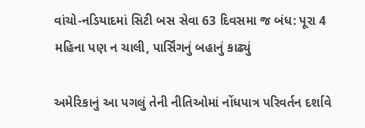વાંચો-નડિયાદમાં સિટી બસ સેવા 63 દિવસમા જ બંધ: પૂરા 4 મહિના પણ ન ચાલી, પાર્સિંગનું બહાનું કાઢ્યું

અમેરિકાનું આ પગલું તેની નીતિઓમાં નોંધપાત્ર પરિવર્તન દર્શાવે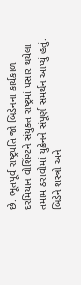છે. ભૂતપૂર્વ રાષ્ટ્રપતિ જો બિડેનના કાર્યકાળ દરમિયાન વોશિંગ્ટને સંયુક્ત રાષ્ટ્રમાં પસાર થયેલા તમામ ઠરાવોમાં યુક્રેનને સંપૂર્ણ સમર્થન આપ્યું હતું. બિડેને શસ્ત્રો અને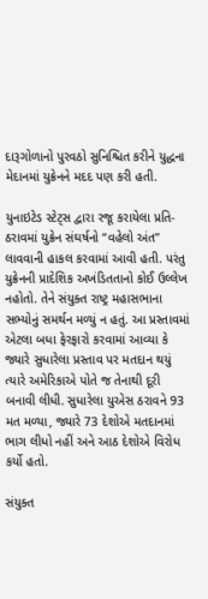દારૂગોળાનો પુરવઠો સુનિશ્ચિત કરીને યુદ્ધના મેદાનમાં યુક્રેનને મદદ પણ કરી હતી.

યુનાઇટેડ સ્ટેટ્સ દ્વારા રજૂ કરાયેલા પ્રતિ-ઠરાવમાં યુક્રેન સંઘર્ષનો “વહેલો અંત” લાવવાની હાકલ કરવામાં આવી હતી. પરંતુ યુક્રેનની પ્રાદેશિક અખંડિતતાનો કોઈ ઉલ્લેખ નહોતો. તેને સંયુક્ત રાષ્ટ્ર મહાસભાના સભ્યોનું સમર્થન મળ્યું ન હતું. આ પ્રસ્તાવમાં એટલા બધા ફેરફારો કરવામાં આવ્યા કે જ્યારે સુધારેલા પ્રસ્તાવ પર મતદાન થયું ત્યારે અમેરિકાએ પોતે જ તેનાથી દૂરી બનાવી લીધી. સુધારેલા યુએસ ઠરાવને 93 મત મળ્યા, જ્યારે 73 દેશોએ મતદાનમાં ભાગ લીધો નહીં અને આઠ દેશોએ વિરોધ કર્યો હતો.

સંયુક્ત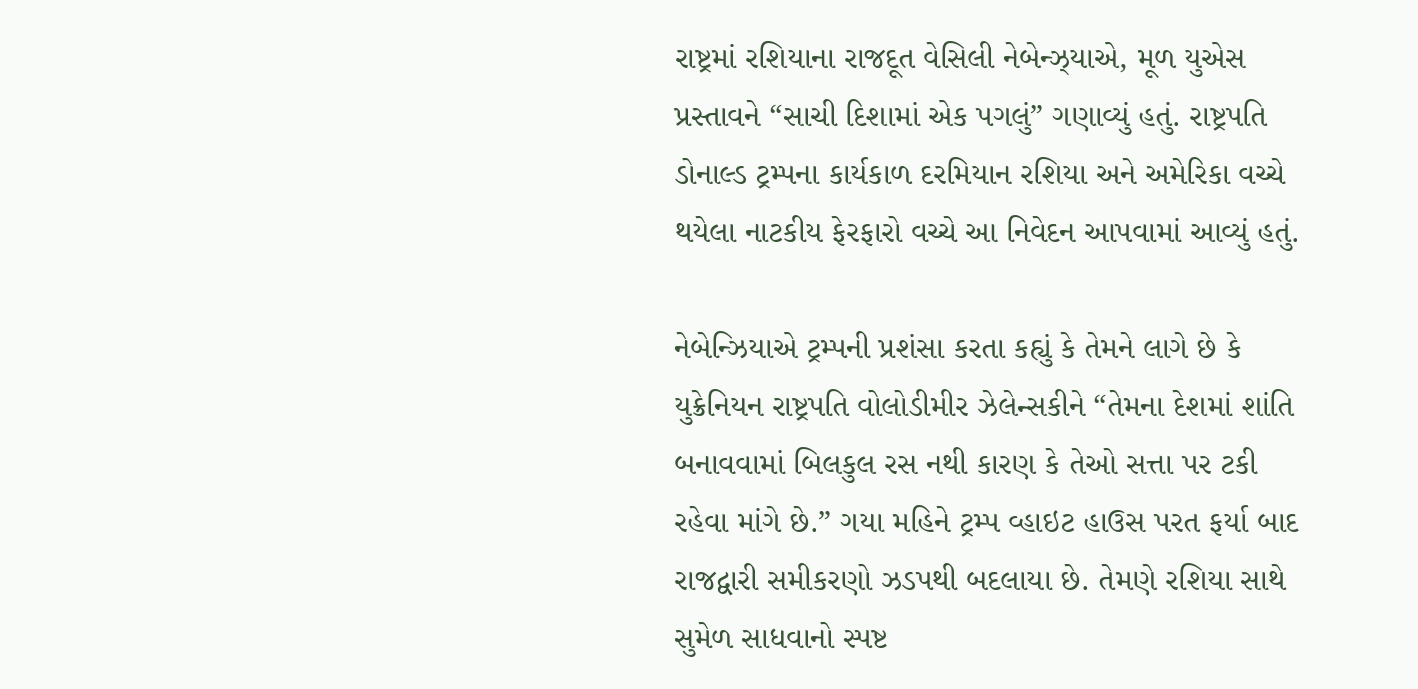રાષ્ટ્રમાં રશિયાના રાજદૂત વેસિલી નેબેન્ઝ્યાએ, મૂળ યુએસ પ્રસ્તાવને “સાચી દિશામાં એક પગલું” ગણાવ્યું હતું. રાષ્ટ્રપતિ ડોનાલ્ડ ટ્રમ્પના કાર્યકાળ દરમિયાન રશિયા અને અમેરિકા વચ્ચે થયેલા નાટકીય ફેરફારો વચ્ચે આ નિવેદન આપવામાં આવ્યું હતું.

નેબેન્ઝિયાએ ટ્રમ્પની પ્રશંસા કરતા કહ્યું કે તેમને લાગે છે કે યુક્રેનિયન રાષ્ટ્રપતિ વોલોડીમીર ઝેલેન્સકીને “તેમના દેશમાં શાંતિ બનાવવામાં બિલકુલ રસ નથી કારણ કે તેઓ સત્તા પર ટકી રહેવા માંગે છે.” ગયા મહિને ટ્રમ્પ વ્હાઇટ હાઉસ પરત ફર્યા બાદ રાજદ્વારી સમીકરણો ઝડપથી બદલાયા છે. તેમણે રશિયા સાથે સુમેળ સાધવાનો સ્પષ્ટ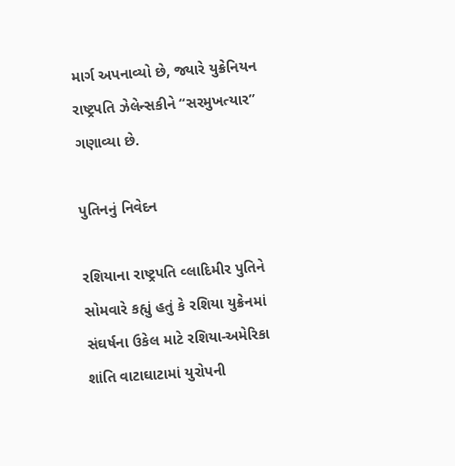માર્ગ અપનાવ્યો છે, જ્યારે યુક્રેનિયન રાષ્ટ્રપતિ ઝેલેન્સકીને “સરમુખત્યાર” ગણાવ્યા છે.

પુતિનનું નિવેદન

રશિયાના રાષ્ટ્રપતિ વ્લાદિમીર પુતિને સોમવારે કહ્યું હતું કે રશિયા યુક્રેનમાં સંઘર્ષના ઉકેલ માટે રશિયા-અમેરિકા શાંતિ વાટાઘાટામાં યુરોપની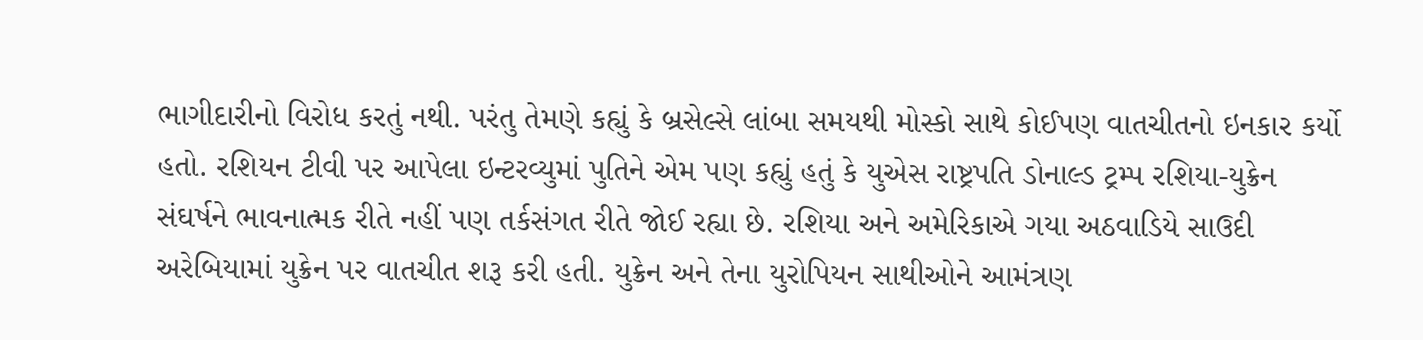ભાગીદારીનો વિરોધ કરતું નથી. પરંતુ તેમણે કહ્યું કે બ્રસેલ્સે લાંબા સમયથી મોસ્કો સાથે કોઈપણ વાતચીતનો ઇનકાર કર્યો હતો. રશિયન ટીવી પર આપેલા ઇન્ટરવ્યુમાં પુતિને એમ પણ કહ્યું હતું કે યુએસ રાષ્ટ્રપતિ ડોનાલ્ડ ટ્રમ્પ રશિયા-યુક્રેન સંઘર્ષને ભાવનાત્મક રીતે નહીં પણ તર્કસંગત રીતે જોઈ રહ્યા છે. રશિયા અને અમેરિકાએ ગયા અઠવાડિયે સાઉદી અરેબિયામાં યુક્રેન પર વાતચીત શરૂ કરી હતી. યુક્રેન અને તેના યુરોપિયન સાથીઓને આમંત્રણ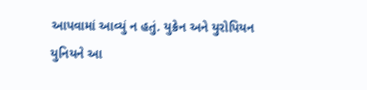આપવામાં આવ્યું ન હતું. યુક્રેન અને યુરોપિયન યુનિયને આ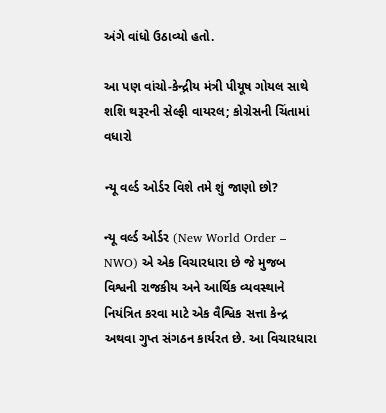અંગે વાંધો ઉઠાવ્યો હતો.

આ પણ વાંચો-કેન્દ્રીય મંત્રી પીયૂષ ગોયલ સાથે શશિ થરૂરની સેલ્ફી વાયરલ; કોગ્રેસની ચિંતામાં વધારો

ન્યૂ વર્લ્ડ ઓર્ડર વિશે તમે શું જાણો છો?

ન્યૂ વર્લ્ડ ઓર્ડર (New World Order – NWO) એ એક વિચારધારા છે જે મુજબ વિશ્વની રાજકીય અને આર્થિક વ્યવસ્થાને નિયંત્રિત કરવા માટે એક વૈશ્વિક સત્તા કેન્દ્ર અથવા ગુપ્ત સંગઠન કાર્યરત છે. આ વિચારધારા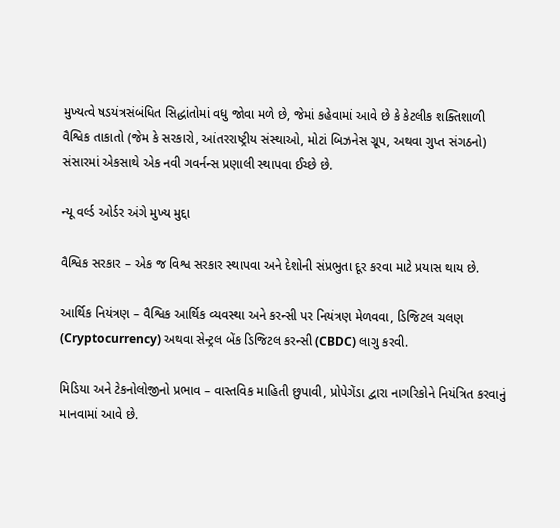મુખ્યત્વે ષડયંત્રસંબંધિત સિદ્ધાંતોમાં વધુ જોવા મળે છે, જેમાં કહેવામાં આવે છે કે કેટલીક શક્તિશાળી વૈશ્વિક તાકાતો (જેમ કે સરકારો, આંતરરાષ્ટ્રીય સંસ્થાઓ, મોટાં બિઝનેસ ગ્રૂપ, અથવા ગુપ્ત સંગઠનો) સંસારમાં એકસાથે એક નવી ગવર્નન્સ પ્રણાલી સ્થાપવા ઈચ્છે છે.

ન્યૂ વર્લ્ડ ઓર્ડર અંગે મુખ્ય મુદ્દા

વૈશ્વિક સરકાર – એક જ વિશ્વ સરકાર સ્થાપવા અને દેશોની સંપ્રભુતા દૂર કરવા માટે પ્રયાસ થાય છે.

આર્થિક નિયંત્રણ – વૈશ્વિક આર્થિક વ્યવસ્થા અને કરન્સી પર નિયંત્રણ મેળવવા, ડિજિટલ ચલણ (Cryptocurrency) અથવા સેન્ટ્રલ બેંક ડિજિટલ કરન્સી (CBDC) લાગુ કરવી.

મિડિયા અને ટેકનોલોજીનો પ્રભાવ – વાસ્તવિક માહિતી છુપાવી, પ્રોપેગેંડા દ્વારા નાગરિકોને નિયંત્રિત કરવાનું માનવામાં આવે છે.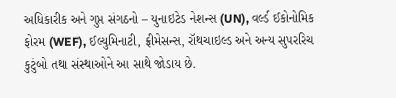અધિકારીક અને ગુપ્ત સંગઠનો – યુનાઇટેડ નેશન્સ (UN), વર્લ્ડ ઈકોનોમિક ફોરમ (WEF), ઈલ્યુમિનાટી, ફ્રીમેસન્સ, રૉથચાઇલ્ડ અને અન્ય સુપરરિચ કુટુંબો તથા સંસ્થાઓને આ સાથે જોડાય છે.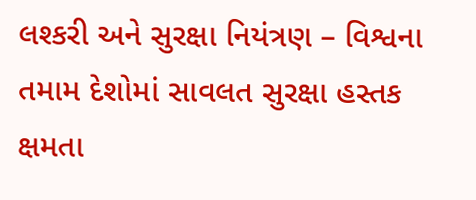લશ્કરી અને સુરક્ષા નિયંત્રણ – વિશ્વના તમામ દેશોમાં સાવલત સુરક્ષા હસ્તક ક્ષમતા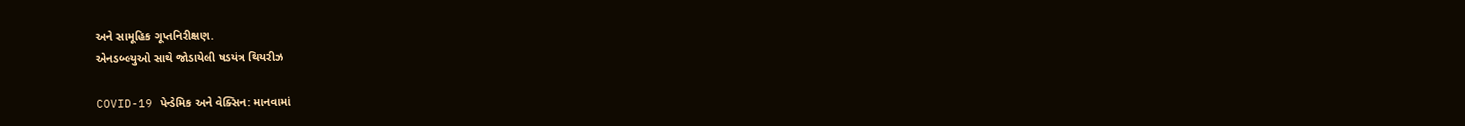અને સામૂહિક ગૂપ્તનિરીક્ષણ.
એનડબ્લ્યુઓ સાથે જોડાયેલી ષડયંત્ર થિયરીઝ

COVID-19 પેન્ડેમિક અને વેક્સિન: માનવામાં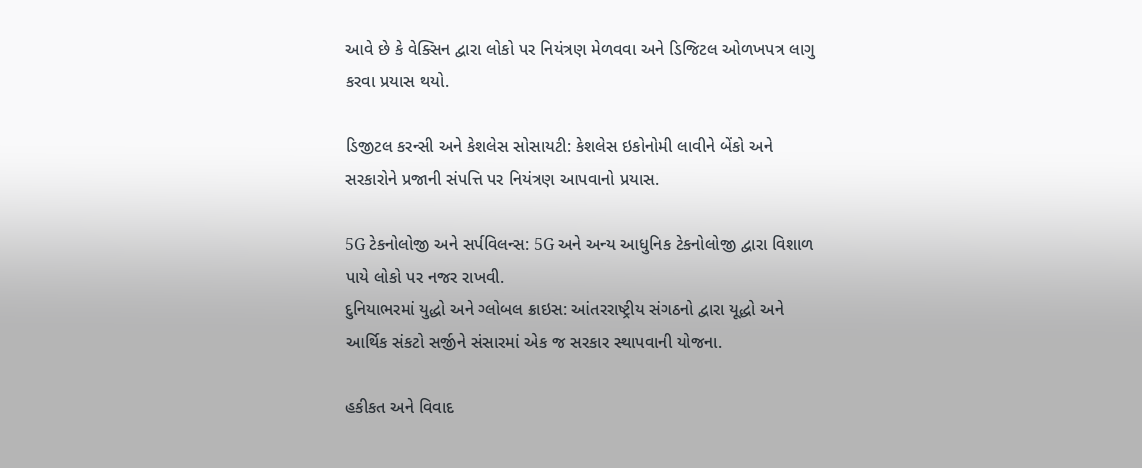આવે છે કે વેક્સિન દ્વારા લોકો પર નિયંત્રણ મેળવવા અને ડિજિટલ ઓળખપત્ર લાગુ કરવા પ્રયાસ થયો.

ડિજીટલ કરન્સી અને કેશલેસ સોસાયટી: કેશલેસ ઇકોનોમી લાવીને બેંકો અને સરકારોને પ્રજાની સંપત્તિ પર નિયંત્રણ આપવાનો પ્રયાસ.

5G ટેકનોલોજી અને સર્પવિલન્સ: 5G અને અન્ય આધુનિક ટેકનોલોજી દ્વારા વિશાળ પાયે લોકો પર નજર રાખવી.
દુનિયાભરમાં યુદ્ધો અને ગ્લોબલ ક્રાઇસ: આંતરરાષ્ટ્રીય સંગઠનો દ્વારા યૂદ્ધો અને આર્થિક સંકટો સર્જીને સંસારમાં એક જ સરકાર સ્થાપવાની યોજના.

હકીકત અને વિવાદ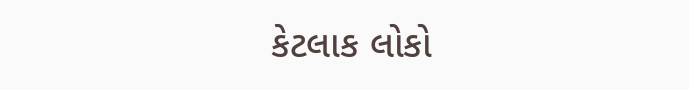કેટલાક લોકો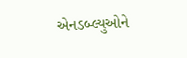એનડબ્લ્યુઓને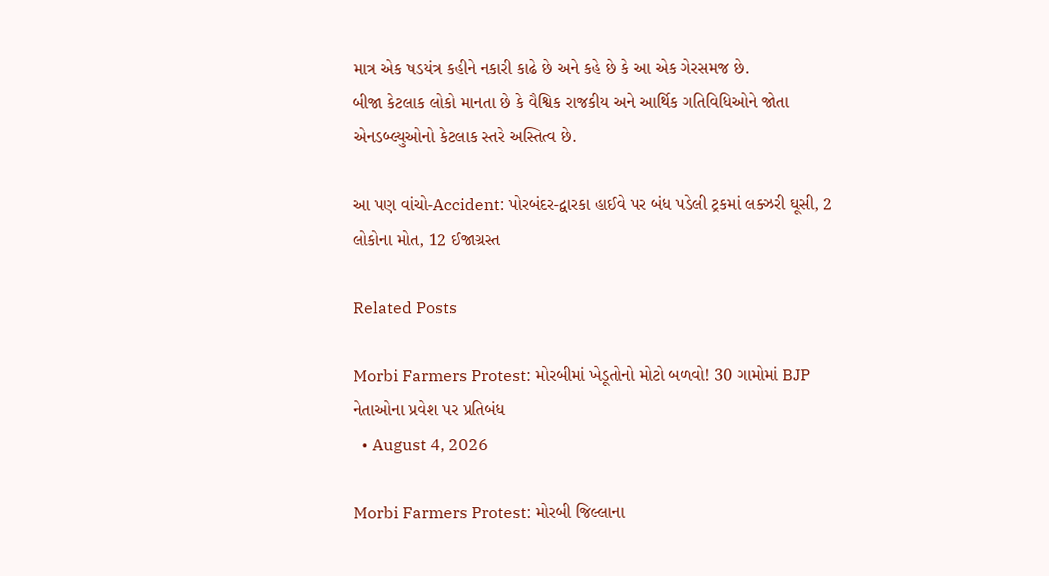માત્ર એક ષડયંત્ર કહીને નકારી કાઢે છે અને કહે છે કે આ એક ગેરસમજ છે.
બીજા કેટલાક લોકો માનતા છે કે વૈશ્વિક રાજકીય અને આર્થિક ગતિવિધિઓને જોતા એનડબ્લ્યુઓનો કેટલાક સ્તરે અસ્તિત્વ છે.

આ પણ વાંચો-Accident: પોરબંદર-દ્વારકા હાઈવે પર બંધ પડેલી ટ્રકમાં લક્ઝરી ઘૂસી, 2 લોકોના મોત, 12 ઈજાગ્રસ્ત

Related Posts

Morbi Farmers Protest: મોરબીમાં ખેડૂતોનો મોટો બળવો! 30 ગામોમાં BJP નેતાઓના પ્રવેશ પર પ્રતિબંધ
  • August 4, 2026

Morbi Farmers Protest: મોરબી જિલ્લાના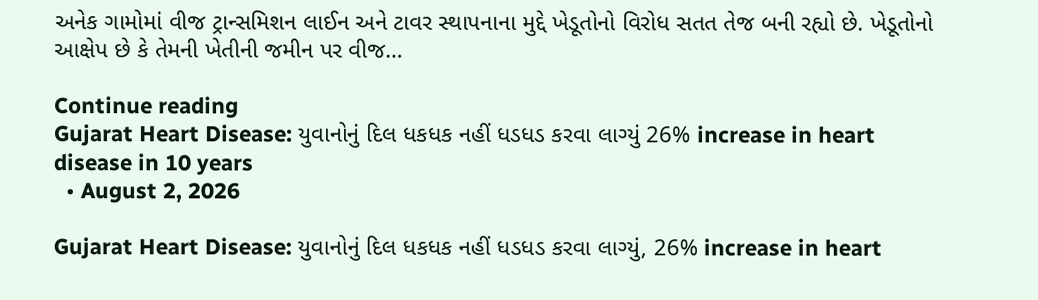અનેક ગામોમાં વીજ ટ્રાન્સમિશન લાઈન અને ટાવર સ્થાપનાના મુદ્દે ખેડૂતોનો વિરોધ સતત તેજ બની રહ્યો છે. ખેડૂતોનો આક્ષેપ છે કે તેમની ખેતીની જમીન પર વીજ…

Continue reading
Gujarat Heart Disease: યુવાનોનું દિલ ધકધક નહીં ધડધડ કરવા લાગ્યું 26% increase in heart disease in 10 years
  • August 2, 2026

Gujarat Heart Disease: યુવાનોનું દિલ ધકધક નહીં ધડધડ કરવા લાગ્યું, 26% increase in heart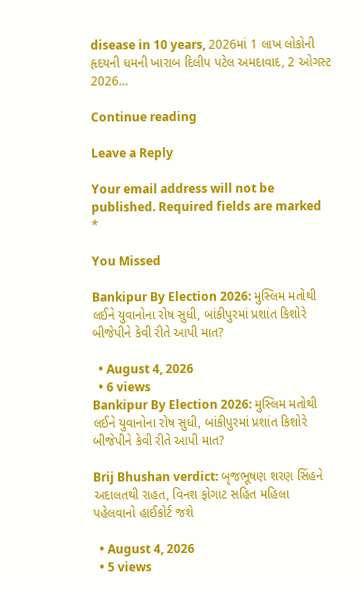disease in 10 years, 2026માં 1 લાખ લોકોની હૃદયની ધમની ખારાબ દિલીપ પટેલ અમદાવાદ, 2 ઓગસ્ટ 2026…

Continue reading

Leave a Reply

Your email address will not be published. Required fields are marked *

You Missed

Bankipur By Election 2026: મુસ્લિમ મતોથી લઈને યુવાનોના રોષ સુધી, બાંકીપુરમાં પ્રશાંત કિશોરે બીજેપીને કેવી રીતે આપી માત?

  • August 4, 2026
  • 6 views
Bankipur By Election 2026: મુસ્લિમ મતોથી લઈને યુવાનોના રોષ સુધી, બાંકીપુરમાં પ્રશાંત કિશોરે બીજેપીને કેવી રીતે આપી માત?

Brij Bhushan verdict: બૃજભૂષણ શરણ સિંહને અદાલતથી રાહત, વિનશ ફોગાટ સહિત મહિલા પહેલવાનો હાઈકોર્ટ જશે

  • August 4, 2026
  • 5 views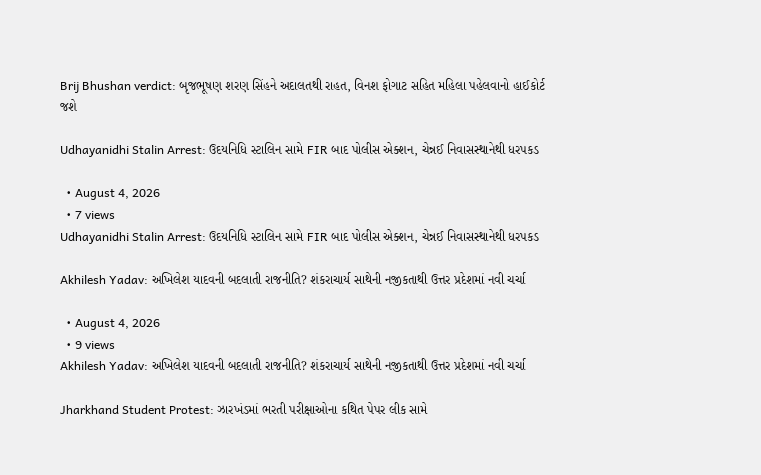Brij Bhushan verdict: બૃજભૂષણ શરણ સિંહને અદાલતથી રાહત, વિનશ ફોગાટ સહિત મહિલા પહેલવાનો હાઈકોર્ટ જશે

Udhayanidhi Stalin Arrest: ઉદયનિધિ સ્ટાલિન સામે FIR બાદ પોલીસ એક્શન, ચેન્નઈ નિવાસસ્થાનેથી ધરપકડ

  • August 4, 2026
  • 7 views
Udhayanidhi Stalin Arrest: ઉદયનિધિ સ્ટાલિન સામે FIR બાદ પોલીસ એક્શન, ચેન્નઈ નિવાસસ્થાનેથી ધરપકડ

Akhilesh Yadav: અખિલેશ યાદવની બદલાતી રાજનીતિ? શંકરાચાર્ય સાથેની નજીકતાથી ઉત્તર પ્રદેશમાં નવી ચર્ચા

  • August 4, 2026
  • 9 views
Akhilesh Yadav: અખિલેશ યાદવની બદલાતી રાજનીતિ? શંકરાચાર્ય સાથેની નજીકતાથી ઉત્તર પ્રદેશમાં નવી ચર્ચા

Jharkhand Student Protest: ઝારખંડમાં ભરતી પરીક્ષાઓના કથિત પેપર લીક સામે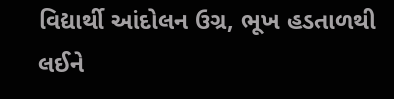વિદ્યાર્થી આંદોલન ઉગ્ર, ભૂખ હડતાળથી લઈને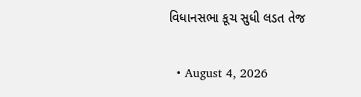વિધાનસભા કૂચ સુધી લડત તેજ

  • August 4, 2026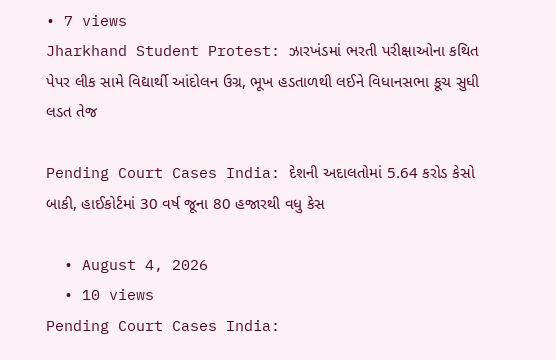• 7 views
Jharkhand Student Protest: ઝારખંડમાં ભરતી પરીક્ષાઓના કથિત પેપર લીક સામે વિદ્યાર્થી આંદોલન ઉગ્ર, ભૂખ હડતાળથી લઈને વિધાનસભા કૂચ સુધી લડત તેજ

Pending Court Cases India: દેશની અદાલતોમાં 5.64 કરોડ કેસો બાકી, હાઈકોર્ટમાં 30 વર્ષ જૂના 80 હજારથી વધુ કેસ

  • August 4, 2026
  • 10 views
Pending Court Cases India: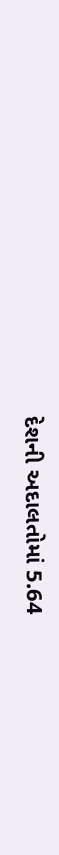દેશની અદાલતોમાં 5.64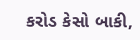કરોડ કેસો બાકી,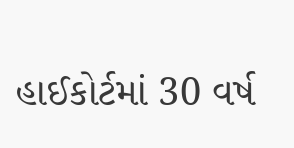હાઈકોર્ટમાં 30 વર્ષ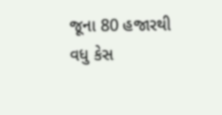જૂના 80 હજારથી વધુ કેસ